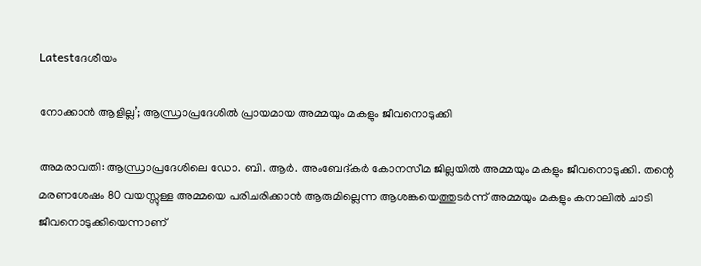Latestദേശീയം

നോക്കാന്‍ ആളില്ല’; ആന്ധ്രാപ്രദേശില്‍ പ്രായമായ അമ്മയും മകളും ജീവനൊടുക്കി

അമരാവതി: ആന്ധ്രാപ്രദേശിലെ ഡോ. ബി. ആര്‍. അംബേദ്കര്‍ കോനസീമ ജില്ലയില്‍ അമ്മയും മകളും ജീവനൊടുക്കി. തന്റെ മരണശേഷം 80 വയസ്സുള്ള അമ്മയെ പരിചരിക്കാന്‍ ആരുമില്ലെന്ന ആശങ്കയെത്തുടര്‍ന്ന് അമ്മയും മകളും കനാലിൽ ചാടി ജീവനൊടുക്കിയെന്നാണ്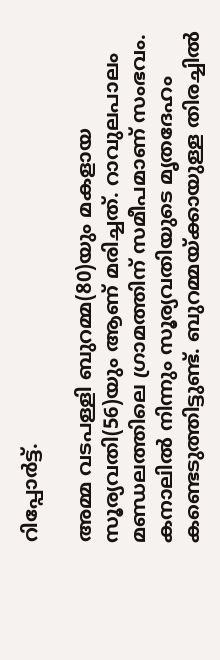റിപ്പോര്‍ട്ട്.

അമ്മ വടപള്ളി ബുറമ്മ(80)യും മകളായ സൂര്യവതി(56)യും ആണ് മരിച്ചത്. റാവുലപാലം മണ്ഡലത്തിലെ ഗ്രാമത്തിന് സമീപമാണ് സംഭവം. കനാലില്‍ നിന്നും സൂര്യവതിയുടെ മൃതദേഹം കണ്ടെടുത്തിട്ടുണ്ട്. ബുറമ്മയ്ക്കായുള്ള തിരച്ചില്‍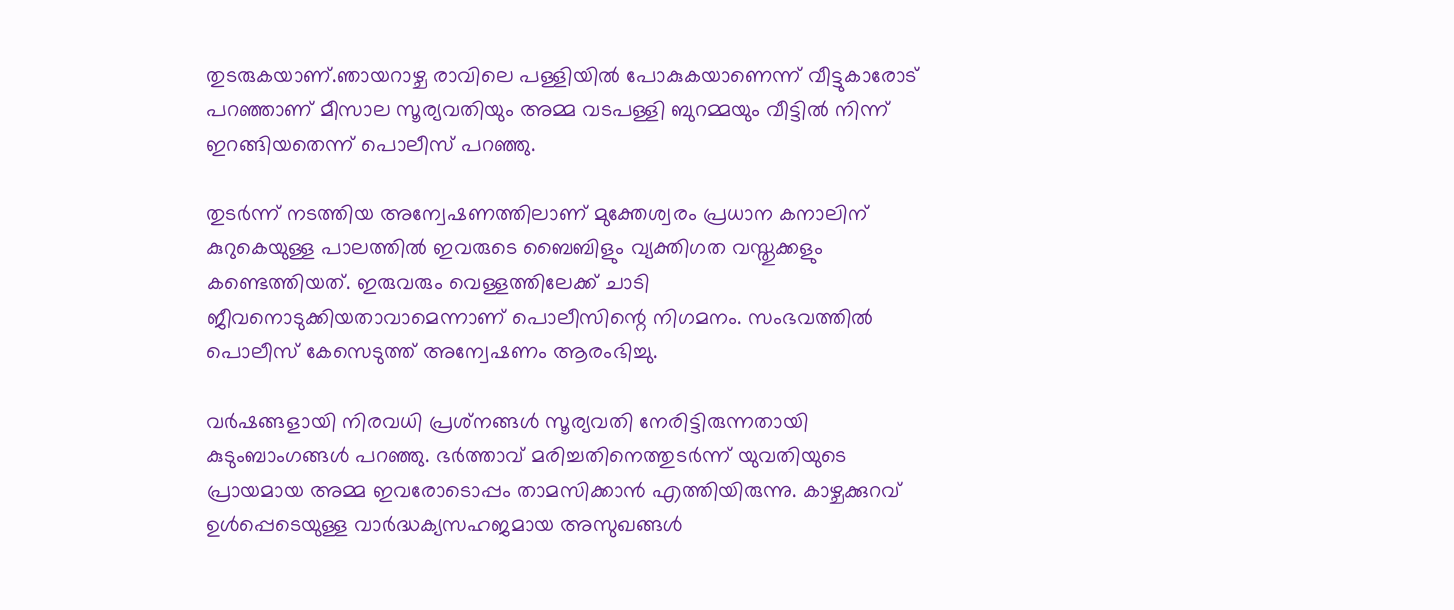തുടരുകയാണ്.ഞായറാഴ്ച രാവിലെ പള്ളിയില്‍ പോകുകയാണെന്ന് വീട്ടുകാരോട് പറഞ്ഞാണ് മീസാല സൂര്യവതിയും അമ്മ വടപള്ളി ബുറമ്മയും വീട്ടില്‍ നിന്ന് ഇറങ്ങിയതെന്ന് പൊലീസ് പറഞ്ഞു.

തുടര്‍ന്ന് നടത്തിയ അന്വേഷണത്തിലാണ് മുക്തേശ്വരം പ്രധാന കനാലിന് കുറുകെയുള്ള പാലത്തില്‍ ഇവരുടെ ബൈബിളും വ്യക്തിഗത വസ്തുക്കളും കണ്ടെത്തിയത്. ഇരുവരും വെള്ളത്തിലേക്ക് ചാടി ജീവനൊടുക്കിയതാവാമെന്നാണ് പൊലീസിന്റെ നിഗമനം. സംഭവത്തില്‍ പൊലീസ് കേസെടുത്ത് അന്വേഷണം ആരംഭിച്ചു.

വര്‍ഷങ്ങളായി നിരവധി പ്രശ്‌നങ്ങള്‍ സൂര്യവതി നേരിട്ടിരുന്നതായി കുടുംബാംഗങ്ങള്‍ പറഞ്ഞു. ഭര്‍ത്താവ് മരിച്ചതിനെത്തുടര്‍ന്ന് യുവതിയുടെ പ്രായമായ അമ്മ ഇവരോടൊപ്പം താമസിക്കാന്‍ എത്തിയിരുന്നു. കാഴ്ചക്കുറവ് ഉള്‍പ്പെടെയുള്ള വാര്‍ദ്ധക്യസഹജമായ അസുഖങ്ങള്‍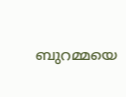ബുറമ്മയെ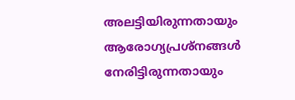അലട്ടിയിരുന്നതായും ആരോഗ്യപ്രശ്‌നങ്ങള്‍ നേരിട്ടിരുന്നതായും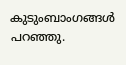കുടുംബാംഗങ്ങള്‍ പറഞ്ഞു.